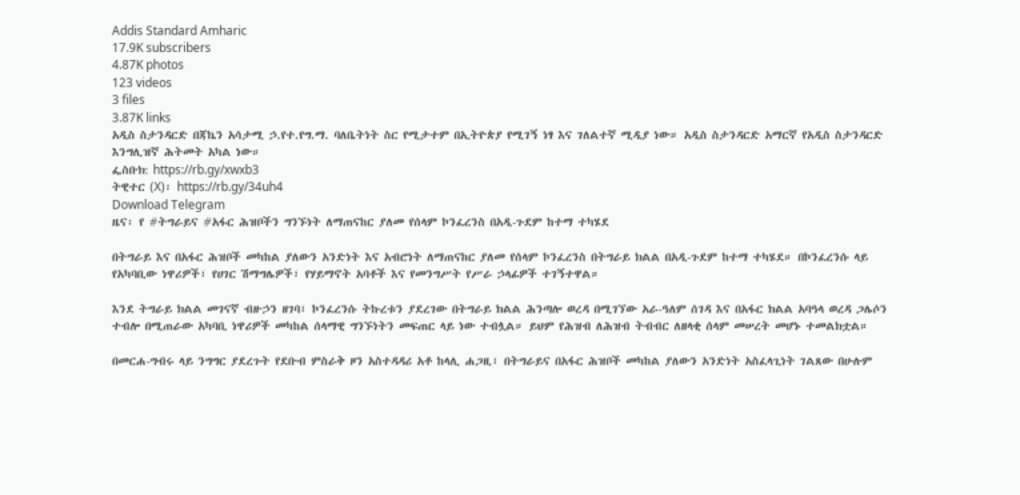Addis Standard Amharic
17.9K subscribers
4.87K photos
123 videos
3 files
3.87K links
አዲስ ስታንዳርድ በጃኬን አሳታሚ ኃ.የተ.የግ.ማ. ባለቤትነት ስር የሚታተም በኢትዮጵያ የሚገኝ ነፃ እና ገለልተኛ ሚዲያ ነው። አዲስ ስታንዳርድ አማርኛ የአዲስ ስታንዳርድ እንግሊዝኛ ሕትመት አካል ነው።
ፌስቡክ: https://rb.gy/xwxb3
ትዊተር (X)፡ https://rb.gy/34uh4
Download Telegram
ዜና፡ የ #ትግራይና #አፋር ሕዝቦችን ግንኙነት ለማጠናከር ያለመ የሰላም ኮንፈረንስ በአዲ-ጉደም ከተማ ተካሄደ

በትግራይ እና በአፋር ሕዝቦች መካከል ያለውን አንድነት እና አብሮነት ለማጠናከር ያለመ የሰላም ኮንፈረንስ በትግራይ ክልል በአዲ-ጉደም ከተማ ተካሄደ። በኮንፈረንሱ ላይ የአካባቢው ነዋሪዎች፣ የሀገር ሽማግሌዎች፣ የሃይማኖት አባቶች እና የመንግሥት የሥራ ኃላፊዎች ተገኝተዋል።

እንደ ትግራይ ክልል መገናኛ ብዙኃን ዘገባ፣ ኮንፈረንሱ ትኩረቱን ያደረገው በትግራይ ክልል ሕንጣሎ ወረዳ በሚገኘው አራ-ዓለም ሰገዳ እና በአፋር ክልል አባዓላ ወረዳ ጋሌሶን ተብሎ በሚጠራው አካባቢ ነዋሪዎች መካከል ሰላማዊ ግንኙነትን መፍጠር ላይ ነው ተብሏል። ይህም የሕዝብ ለሕዝብ ትብብር ለዘላቂ ሰላም መሠረት መሆኑ ተመልክቷል።

በመርሐ-ግብሩ ላይ ንግግር ያደረጉት የደቡብ ምስራቅ ዞን አስተዳዳሪ አቶ ከላሊ ሐጋዚ፣ በትግራይና በአፋር ሕዝቦች መካከል ያለውን አንድነት አስፈላጊነት ገልጸው በሁሉም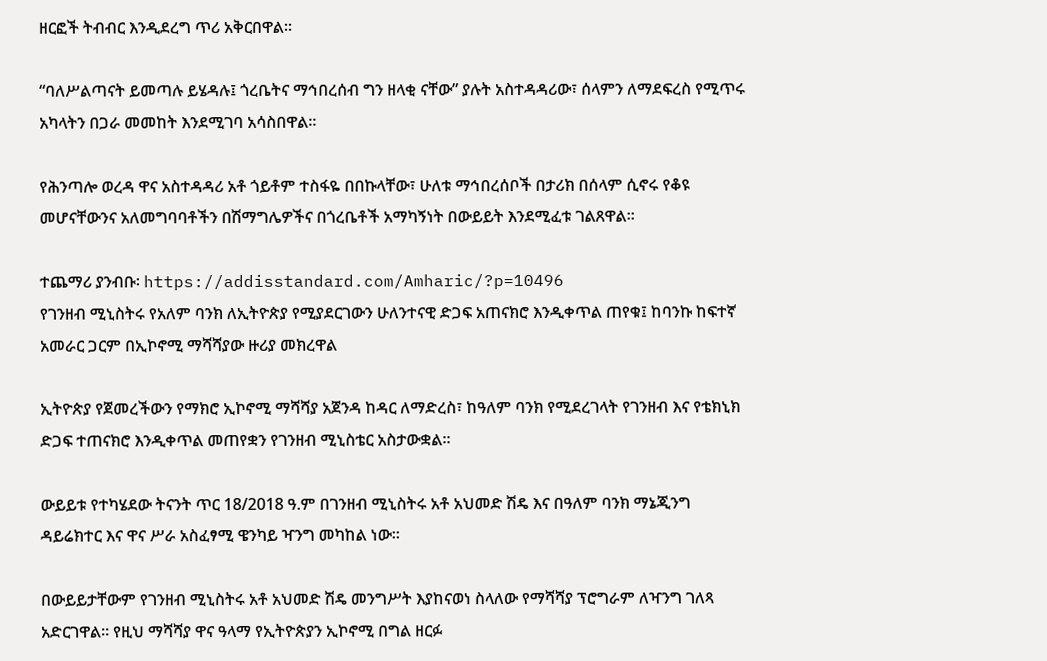ዘርፎች ትብብር እንዲደረግ ጥሪ አቅርበዋል።

“ባለሥልጣናት ይመጣሉ ይሄዳሉ፤ ጎረቤትና ማኅበረሰብ ግን ዘላቂ ናቸው” ያሉት አስተዳዳሪው፣ ሰላምን ለማደፍረስ የሚጥሩ አካላትን በጋራ መመከት እንደሚገባ አሳስበዋል።

የሕንጣሎ ወረዳ ዋና አስተዳዳሪ አቶ ጎይቶም ተስፋዬ በበኩላቸው፣ ሁለቱ ማኅበረሰቦች በታሪክ በሰላም ሲኖሩ የቆዩ መሆናቸውንና አለመግባባቶችን በሽማግሌዎችና በጎረቤቶች አማካኝነት በውይይት እንደሚፈቱ ገልጸዋል።

ተጨማሪ ያንብቡ፡ https://addisstandard.com/Amharic/?p=10496
የገንዘብ ሚኒስትሩ የአለም ባንክ ለኢትዮጵያ የሚያደርገውን ሁለንተናዊ ድጋፍ አጠናክሮ እንዲቀጥል ጠየቁ፤ ከባንኩ ከፍተኛ አመራር ጋርም በኢኮኖሚ ማሻሻያው ዙሪያ መክረዋል

ኢትዮጵያ የጀመረችውን የማክሮ ኢኮኖሚ ማሻሻያ አጀንዳ ከዳር ለማድረስ፣ ከዓለም ባንክ የሚደረገላት የገንዘብ እና የቴክኒክ ድጋፍ ተጠናክሮ እንዲቀጥል መጠየቋን የገንዘብ ሚኒስቴር አስታውቋል።

ውይይቱ የተካሄደው ትናንት ጥር 18/2018 ዓ.ም በገንዘብ ሚኒስትሩ አቶ አህመድ ሽዴ እና በዓለም ባንክ ማኔጂንግ ዳይሬክተር እና ዋና ሥራ አስፈፃሚ ዌንካይ ዣንግ መካከል ነው።

በውይይታቸውም የገንዘብ ሚኒስትሩ አቶ አህመድ ሽዴ መንግሥት እያከናወነ ስላለው የማሻሻያ ፕሮግራም ለዣንግ ገለጻ አድርገዋል። የዚህ ማሻሻያ ዋና ዓላማ የኢትዮጵያን ኢኮኖሚ በግል ዘርፉ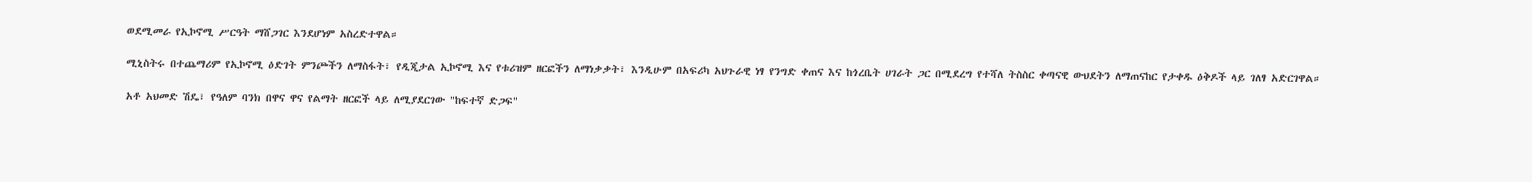ወደሚመራ የኢኮኖሚ ሥርዓት ማሸጋገር እንደሆነም አስረድተዋል።

ሚኒስትሩ በተጨማሪም የኢኮኖሚ ዕድገት ምንጮችን ለማስፋት፣ የዲጂታል ኢኮኖሚ እና የቱሪዝም ዘርፎችን ለማነቃቃት፣ እንዲሁም በአፍሪካ አህጉራዊ ነፃ የንግድ ቀጠና እና ከጎረቤት ሀገራት ጋር በሚደረግ የተሻለ ትስስር ቀጣናዊ ውህደትን ለማጠናከር የታቀዱ ዕቅዶች ላይ ገለፃ አድርገዋል።

አቶ አህመድ ሽዴ፣ የዓለም ባንክ በዋና ዋና የልማት ዘርፎች ላይ ለሚያደርገው "ከፍተኛ ድጋፍ"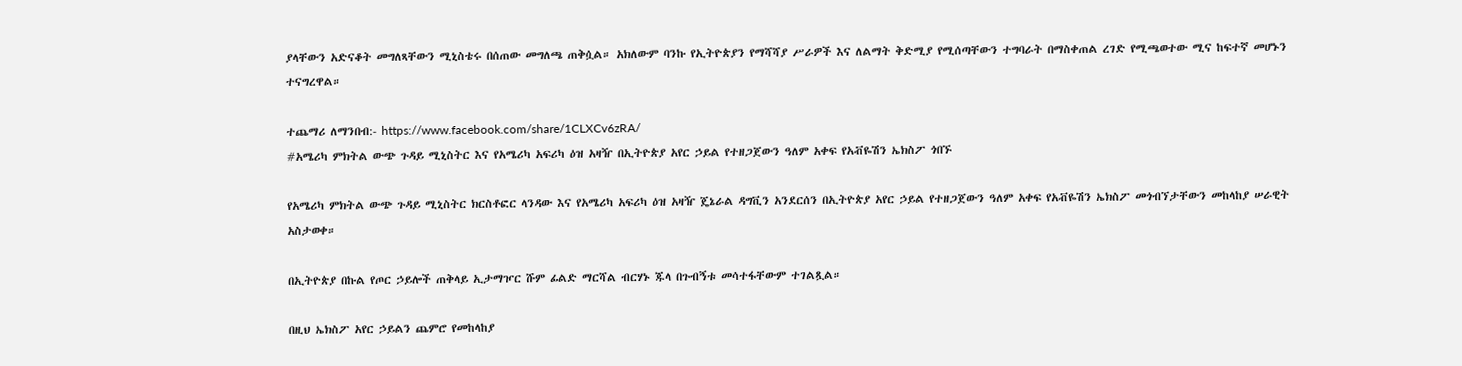ያላቸውን አድናቆት መግለጻቸውን ሚኒስቴሩ በሰጠው መግለጫ ጠቅሷል። አክለውም ባንኩ የኢትዮጵያን የማሻሻያ ሥራዎች እና ለልማት ቅድሚያ የሚሰጣቸውን ተግባራት በማስቀጠል ረገድ የሚጫወተው ሚና ከፍተኛ መሆኑን ተናግረዋል።

ተጨማሪ ለማንበብ:- https://www.facebook.com/share/1CLXCv6zRA/
#አሜሪካ ምክትል ውጭ ጉዳይ ሚኒስትር እና የአሜሪካ አፍሪካ ዕዝ አዛዥ በኢትዮጵያ አየር ኃይል የተዘጋጀውን ዓለም አቀፍ የአቭዬሽን ኤክስፖ ጎበኙ

የአሜሪካ ምክትል ውጭ ጉዳይ ሚኒስትር ክርስቶፎር ላንዳው እና የአሜሪካ አፍሪካ ዕዝ አዛዥ ጄኔራል ዳግቪን አንደርሰን በኢትዮጵያ አየር ኃይል የተዘጋጀውን ዓለም አቀፍ የአቭዬሽን ኤክስፖ መጎብኘታቸውን መከላከያ ሠራዊት አስታወቀ።

በኢትዮጵያ በኩል የጦር ኃይሎች ጠቅላይ ኢታማዦር ሹም ፊልድ ማርሻል ብርሃኑ ጁላ በጉብኝቱ መሳተፋቸውም ተገልጿል።

በዚህ ኤክስፖ አየር ኃይልን ጨምሮ የመከላከያ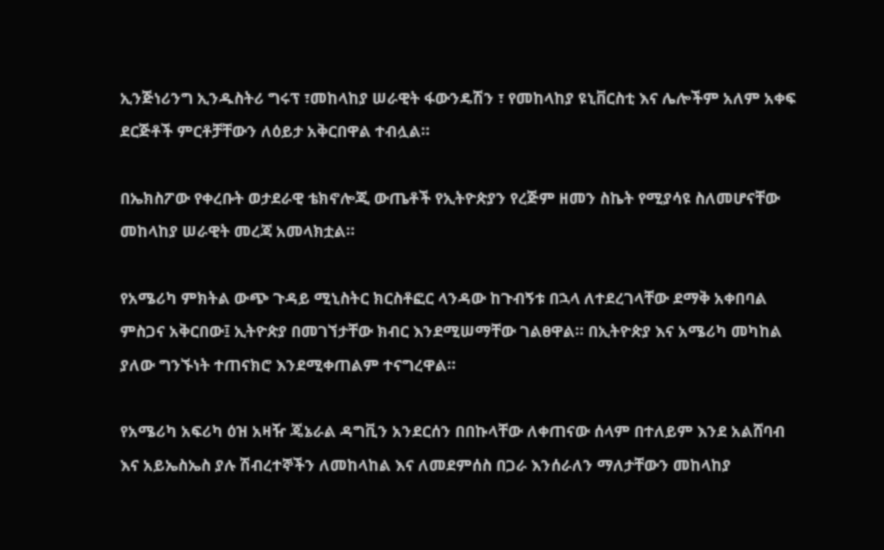ኢንጅነሪንግ ኢንዱስትሪ ግሩፕ ፣መከላከያ ሠራዊት ፋውንዴሽን ፣ የመከላከያ ዩኒቨርስቲ እና ሌሎችም አለም አቀፍ ደርጅቶች ምርቶቻቸውን ለዕይታ አቅርበዋል ተብሏል።

በኤክስፖው የቀረቡት ወታደራዊ ቴክኖሎጂ ውጤቶች የኢትዮጵያን የረጅም ዘመን ስኬት የሚያሳዩ ስለመሆናቸው መከላከያ ሠራዊት መረጃ አመላክቷል።

የአሜሪካ ምክትል ውጭ ጉዳይ ሚኒስትር ክርስቶፎር ላንዳው ከጉብኝቱ በኋላ ለተደረገላቸው ደማቅ አቀበባል ምስጋና አቅርበው፤ ኢትዮጵያ በመገኘታቸው ክብር እንደሚሠማቸው ገልፀዋል። በኢትዮጵያ እና አሜሪካ መካከል ያለው ግንኙነት ተጠናክሮ እንደሚቀጠልም ተናግረዋል።

የአሜሪካ አፍሪካ ዕዝ አዛዥ ጄኔራል ዳግቪን አንደርሰን በበኩላቸው ለቀጠናው ሰላም በተለይም እንደ አልሸባብ እና አይኤስኤስ ያሉ ሽብረተኞችን ለመከላከል እና ለመደምሰስ በጋራ እንሰራለን ማለታቸውን መከላከያ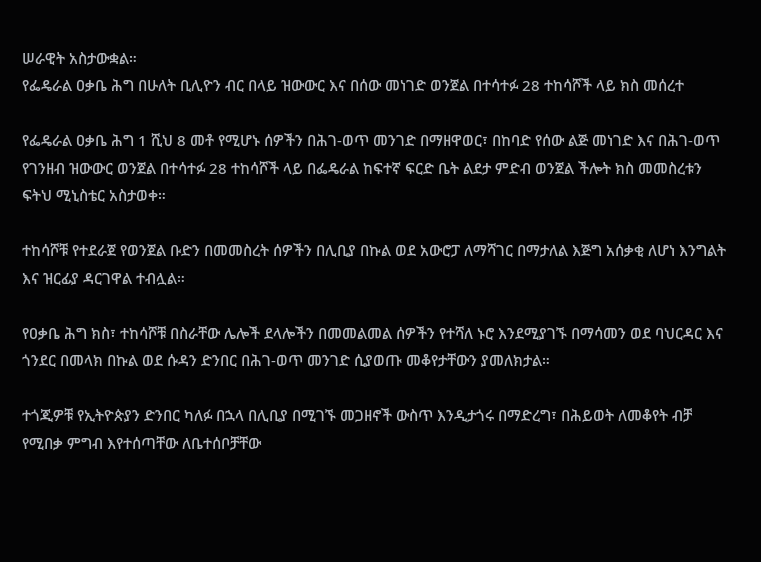ሠራዊት አስታውቋል።
የፌዴራል ዐቃቤ ሕግ በሁለት ቢሊዮን ብር በላይ ዝውውር እና በሰው መነገድ ወንጀል በተሳተፉ 28 ተከሳሾች ላይ ክስ መሰረተ

የፌዴራል ዐቃቤ ሕግ 1 ሺህ 8 መቶ የሚሆኑ ሰዎችን በሕገ-ወጥ መንገድ በማዘዋወር፣ በከባድ የሰው ልጅ መነገድ እና በሕገ-ወጥ የገንዘብ ዝውውር ወንጀል በተሳተፉ 28 ተከሳሾች ላይ በፌዴራል ከፍተኛ ፍርድ ቤት ልደታ ምድብ ወንጀል ችሎት ክስ መመስረቱን ፍትህ ሚኒስቴር አስታወቀ።

ተከሳሾቹ የተደራጀ የወንጀል ቡድን በመመስረት ሰዎችን በሊቢያ በኩል ወደ አውሮፓ ለማሻገር በማታለል እጅግ አሰቃቂ ለሆነ እንግልት እና ዝርፊያ ዳርገዋል ተብሏል።

የዐቃቤ ሕግ ክስ፣ ተከሳሾቹ በስራቸው ሌሎች ደላሎችን በመመልመል ሰዎችን የተሻለ ኑሮ እንደሚያገኙ በማሳመን ወደ ባህርዳር እና ጎንደር በመላክ በኩል ወደ ሱዳን ድንበር በሕገ-ወጥ መንገድ ሲያወጡ መቆየታቸውን ያመለክታል።

ተጎጂዎቹ የኢትዮጵያን ድንበር ካለፉ በኋላ በሊቢያ በሚገኙ መጋዘኖች ውስጥ እንዲታጎሩ በማድረግ፣ በሕይወት ለመቆየት ብቻ የሚበቃ ምግብ እየተሰጣቸው ለቤተሰቦቻቸው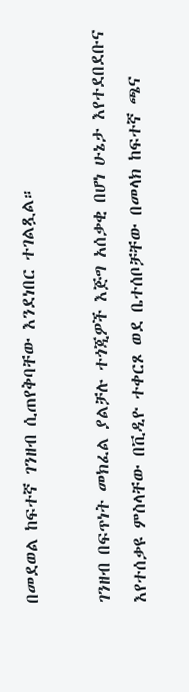በመደወል ከፍተኛ ገንዘብ ሲጠየቅባቸው እንደነበር ተገልጿል።

ገንዘብ በፍጥነት መክፈል ያልቻሉ ተጎጂዎች እጅግ አሰቃቂ በሆነ ሁኔታ እየተደበደቡና እየተሰቃዩ ምስላቸው በቪዲዮ ተቀርጾ ወደ ቤተሰቦቻቸው በመላክ ከፍተኛ ጫና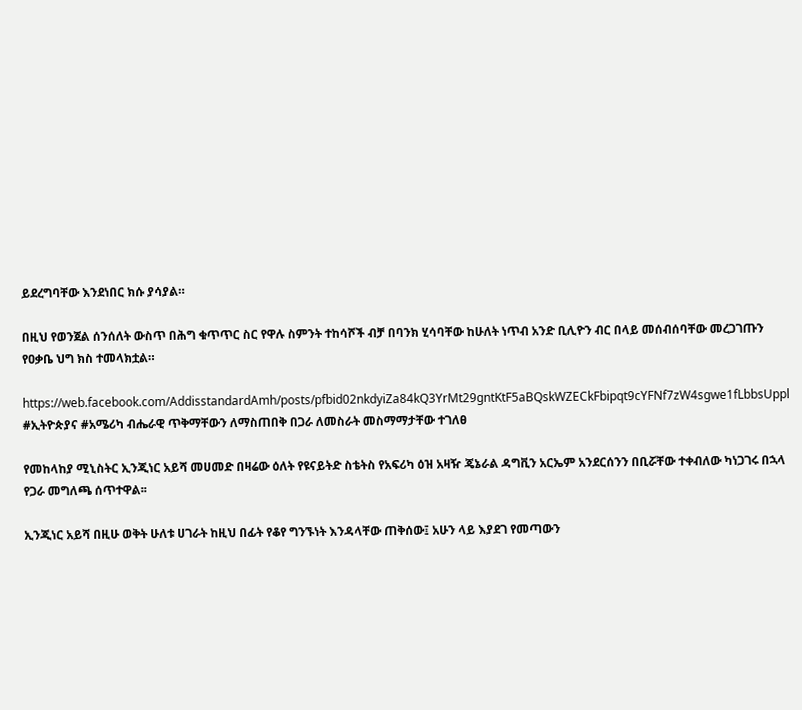ይደረግባቸው እንደነበር ክሱ ያሳያል።

በዚህ የወንጀል ሰንሰለት ውስጥ በሕግ ቁጥጥር ስር የዋሉ ስምንት ተከሳሾች ብቻ በባንክ ሂሳባቸው ከሁለት ነጥብ አንድ ቢሊዮን ብር በላይ መሰብሰባቸው መረጋገጡን የዐቃቤ ህግ ክስ ተመላክቷል።

https://web.facebook.com/AddisstandardAmh/posts/pfbid02nkdyiZa84kQ3YrMt29gntKtF5aBQskWZECkFbipqt9cYFNf7zW4sgwe1fLbbsUppl
#ኢትዮጵያና #አሜሪካ ብሔራዊ ጥቅማቸውን ለማስጠበቅ በጋራ ለመስራት መስማማታቸው ተገለፀ

የመከላከያ ሚኒስትር ኢንጂነር አይሻ መሀመድ በዛሬው ዕለት የዩናይትድ ስቴትስ የአፍሪካ ዕዝ አዛዥ ጄኔራል ዳግቪን አርኤም አንደርሰንን በቢሯቸው ተቀብለው ካነጋገሩ በኋላ የጋራ መግለጫ ሰጥተዋል፡፡

ኢንጂነር አይሻ በዚሁ ወቅት ሁለቱ ሀገራት ከዚህ በፊት የቆየ ግንኙነት እንዳላቸው ጠቅሰው፤ አሁን ላይ እያደገ የመጣውን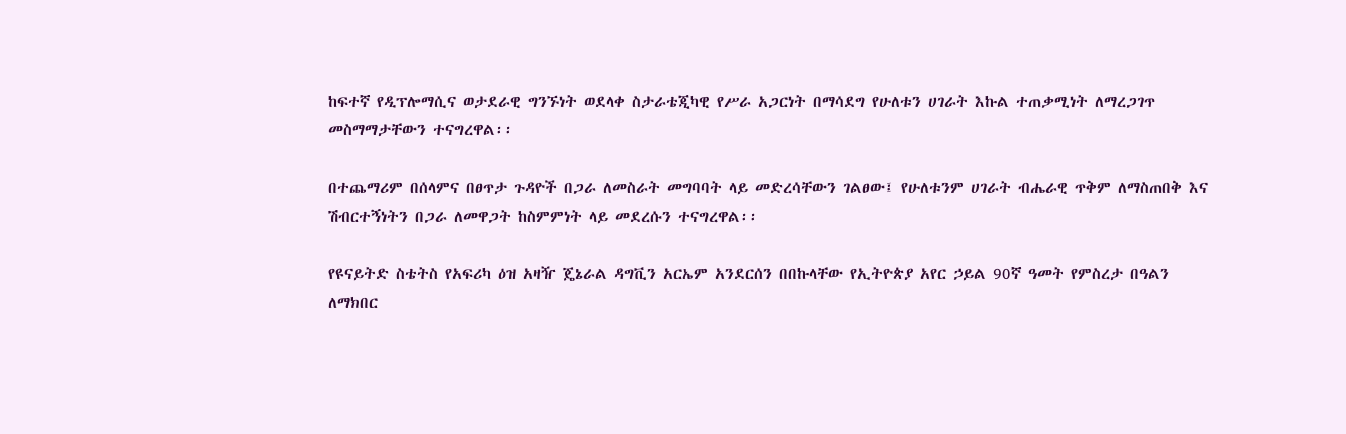ከፍተኛ የዲፕሎማሲና ወታደራዊ ግንኙነት ወደላቀ ስታራቴጂካዊ የሥራ አጋርነት በማሳደግ የሁለቱን ሀገራት እኩል ተጠቃሚነት ለማረጋገጥ መስማማታቸውን ተናግረዋል፡፡

በተጨማሪም በሰላምና በፀጥታ ጉዳዮች በጋራ ለመስራት መግባባት ላይ መድረሳቸውን ገልፀው፤ የሁለቱንም ሀገራት ብሔራዊ ጥቅም ለማስጠበቅ እና ሽብርተኝነትን በጋራ ለመዋጋት ከስምምነት ላይ መደረሱን ተናግረዋል፡፡

የዩናይትድ ስቴትስ የአፍሪካ ዕዝ አዛዥ ጄኔራል ዳግቪን አርኤም አንደርሰን በበኩላቸው የኢትዮጵያ አየር ኃይል 90ኛ ዓመት የምስረታ በዓልን ለማክበር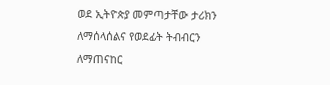ወደ ኢትዮጵያ መምጣታቸው ታሪክን ለማሰላሰልና የወደፊት ትብብርን ለማጠናከር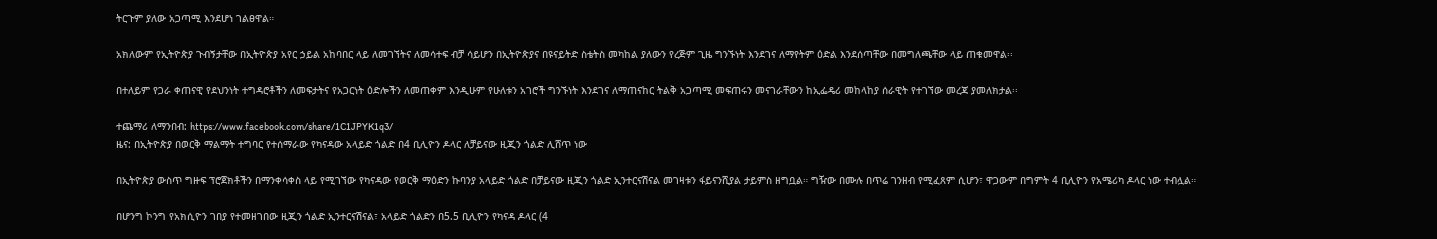ትርጉም ያለው አጋጣሚ እንደሆነ ገልፀዋል።

አክለውም የኢትዮጵያ ጉብኝታቸው በኢትዮጵያ አየር ኃይል አከባበር ላይ ለመገኘትና ለመሳተፍ ብቻ ሳይሆን በኢትዮጵያና በዩናይትድ ስቴትስ መካከል ያለውን የረጅም ጊዜ ግንኙነት እንደገና ለማየትም ዕድል እንደሰጣቸው በመግለጫቸው ላይ ጠቁመዋል፡፡

በተለይም የጋራ ቀጠናዊ የደህንነት ተግዳሮቶችን ለመፍታትና የአጋርነት ዕድሎችን ለመጠቀም እንዲሁም የሁለቱን አገሮች ግንኙነት እንደገና ለማጠናከር ትልቅ አጋጣሚ መፍጠሩን መናገራቸውን ከኢፌዴሪ መከላከያ ሰራዊት የተገኘው መረጃ ያመለክታል፡፡

ተጨማሪ ለማንበብ: https://www.facebook.com/share/1C1JPYK1q3/
ዜና: በኢትዮጵያ በወርቅ ማልማት ተግባር የተሰማራው የካናዳው አላይድ ጎልድ በ4 ቢሊዮን ዶላር ለቻይናው ዚጂን ጎልድ ሊሸጥ ነው

በኢትዮጵያ ውስጥ ግዙፍ ፕሮጀክቶችን በማንቀሳቀስ ላይ የሚገኘው የካናዳው የወርቅ ማዕድን ኩባንያ አላይድ ጎልድ በቻይናው ዚጂን ጎልድ ኢንተርናሽናል መገዛቱን ፋይናንሺያል ታይምስ ዘግቧል። ግዥው በሙሉ በጥሬ ገንዘብ የሚፈጸም ሲሆን፣ ዋጋውም በግምት 4 ቢሊዮን የአሜሪካ ዶላር ነው ተብሏል።

በሆንግ ኮንግ የአክሲዮን ገበያ የተመዘገበው ዚጂን ጎልድ ኢንተርናሽናል፣ አላይድ ጎልድን በ5.5 ቢሊዮን የካናዳ ዶላር (4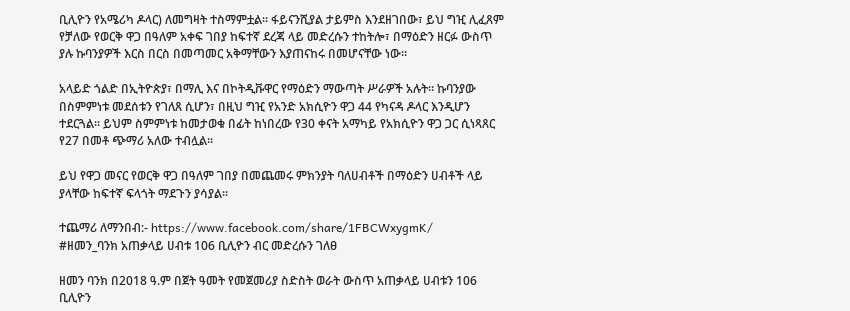ቢሊዮን የአሜሪካ ዶላር) ለመግዛት ተስማምቷል። ፋይናንሺያል ታይምስ እንደዘገበው፣ ይህ ግዢ ሊፈጸም የቻለው የወርቅ ዋጋ በዓለም አቀፍ ገበያ ከፍተኛ ደረጃ ላይ መድረሱን ተከትሎ፣ በማዕድን ዘርፉ ውስጥ ያሉ ኩባንያዎች እርስ በርስ በመጣመር አቅማቸውን እያጠናከሩ በመሆናቸው ነው።

አላይድ ጎልድ በኢትዮጵያ፣ በማሊ እና በኮትዲቩዋር የማዕድን ማውጣት ሥራዎች አሉት። ኩባንያው በስምምነቱ መደሰቱን የገለጸ ሲሆን፣ በዚህ ግዢ የአንድ አክሲዮን ዋጋ 44 የካናዳ ዶላር እንዲሆን ተደርጓል። ይህም ስምምነቱ ከመታወቁ በፊት ከነበረው የ30 ቀናት አማካይ የአክሲዮን ዋጋ ጋር ሲነጻጸር የ27 በመቶ ጭማሪ አለው ተብሏል።

ይህ የዋጋ መናር የወርቅ ዋጋ በዓለም ገበያ በመጨመሩ ምክንያት ባለሀብቶች በማዕድን ሀብቶች ላይ ያላቸው ከፍተኛ ፍላጎት ማደጉን ያሳያል።

ተጨማሪ ለማንበብ:- https://www.facebook.com/share/1FBCWxygmK/
#ዘመን_ባንክ አጠቃላይ ሀብቱ 106 ቢሊዮን ብር መድረሱን ገለፀ

ዘመን ባንክ በ2018 ዓ.ም በጀት ዓመት የመጀመሪያ ስድስት ወራት ውስጥ አጠቃላይ ሀብቱን 106 ቢሊዮን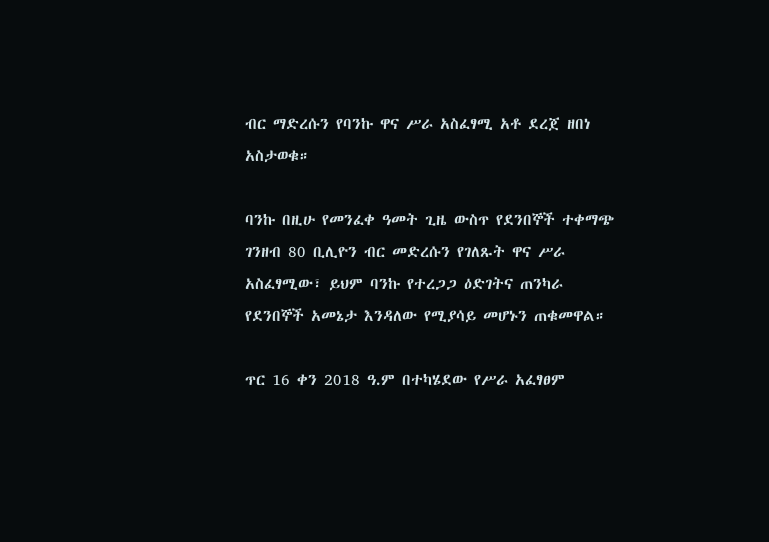ብር ማድረሱን የባንኩ ዋና ሥራ አስፈፃሚ አቶ ደረጀ ዘበነ አስታወቁ።

ባንኩ በዚሁ የመንፈቀ ዓመት ጊዜ ውስጥ የደንበኞች ተቀማጭ ገንዘብ 80 ቢሊዮን ብር መድረሱን የገለጹት ዋና ሥራ አስፈፃሚው፣ ይህም ባንኩ የተረጋጋ ዕድገትና ጠንካራ የደንበኞች አመኔታ እንዳለው የሚያሳይ መሆኑን ጠቁመዋል።

ጥር 16 ቀን 2018 ዓ.ም በተካሄደው የሥራ አፈፃፀም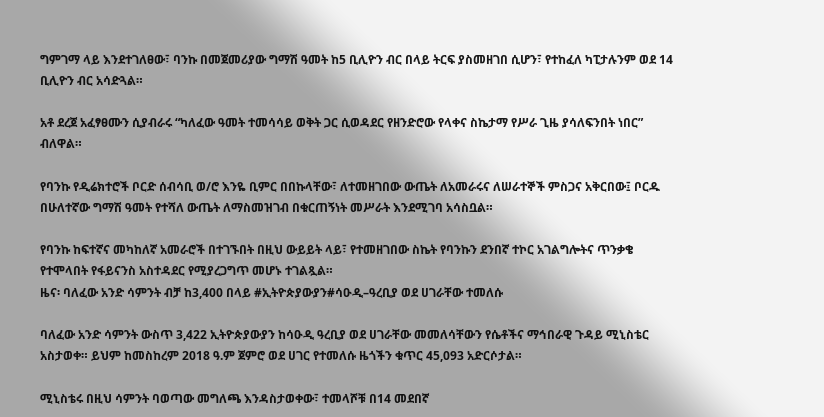ግምገማ ላይ እንደተገለፀው፣ ባንኩ በመጀመሪያው ግማሽ ዓመት ከ5 ቢሊዮን ብር በላይ ትርፍ ያስመዘገበ ሲሆን፣ የተከፈለ ካፒታሉንም ወደ 14 ቢሊዮን ብር አሳድጓል።

አቶ ደረጀ አፈፃፀሙን ሲያብራሩ “ካለፈው ዓመት ተመሳሳይ ወቅት ጋር ሲወዳደር የዘንድሮው የላቀና ስኬታማ የሥራ ጊዜ ያሳለፍንበት ነበር” ብለዋል።

የባንኩ የዲሬክተሮች ቦርድ ሰብሳቢ ወ/ሮ እንዬ ቢምር በበኩላቸው፣ ለተመዘገበው ውጤት ለአመራሩና ለሠራተኞች ምስጋና አቅርበው፤ ቦርዱ በሁለተኛው ግማሽ ዓመት የተሻለ ውጤት ለማስመዝገብ በቁርጠኝነት መሥራት እንደሚገባ አሳስቧል።

የባንኩ ከፍተኛና መካከለኛ አመራሮች በተገኙበት በዚህ ውይይት ላይ፣ የተመዘገበው ስኬት የባንኩን ደንበኛ ተኮር አገልግሎትና ጥንቃቄ የተሞላበት የፋይናንስ አስተዳደር የሚያረጋግጥ መሆኑ ተገልጿል።
ዜና፡ ባለፈው አንድ ሳምንት ብቻ ከ3,400 በላይ #ኢትዮጵያውያን#ሳዑዲ–ዓረቢያ ወደ ሀገራቸው ተመለሱ

ባለፈው አንድ ሳምንት ውስጥ 3,422 ኢትዮጵያውያን ከሳዑዲ ዓረቢያ ወደ ሀገራቸው መመለሳቸውን የሴቶችና ማኅበራዊ ጉዳይ ሚኒስቴር አስታወቀ። ይህም ከመስከረም 2018 ዓ.ም ጀምሮ ወደ ሀገር የተመለሱ ዜጎችን ቁጥር 45,093 አድርሶታል።

ሚኒስቴሩ በዚህ ሳምንት ባወጣው መግለጫ እንዳስታወቀው፣ ተመላሾቹ በ14 መደበኛ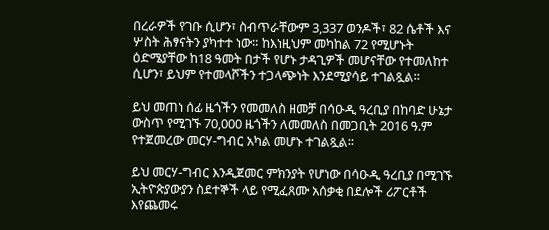በረራዎች የገቡ ሲሆን፣ ስብጥራቸውም 3,337 ወንዶች፣ 82 ሴቶች እና ሦስት ሕፃናትን ያካተተ ነው። ከእነዚህም መካከል 72 የሚሆኑት ዕድሜያቸው ከ18 ዓመት በታች የሆኑ ታዳጊዎች መሆናቸው የተመለከተ ሲሆን፣ ይህም የተመላሾችን ተጋላጭነት እንደሚያሳይ ተገልጿል።

ይህ መጠነ ሰፊ ዜጎችን የመመለስ ዘመቻ በሳዑዲ ዓረቢያ በከባድ ሁኔታ ውስጥ የሚገኙ 70,000 ዜጎችን ለመመለስ በመጋቢት 2016 ዓ.ም የተጀመረው መርሃ-ግብር አካል መሆኑ ተገልጿል።

ይህ መርሃ-ግብር እንዲጀመር ምክንያት የሆነው በሳዑዲ ዓረቢያ በሚገኙ ኢትዮጵያውያን ስደተኞች ላይ የሚፈጸሙ አሰቃቂ በደሎች ሪፖርቶች እየጨመሩ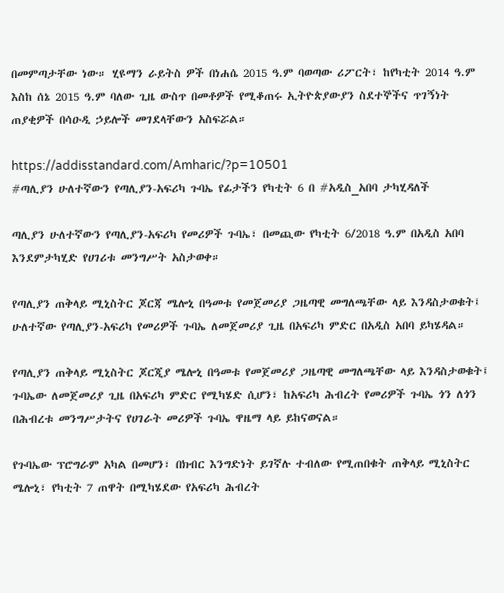በመምጣታቸው ነው። ሂዩማን ራይትስ ዎች በነሐሴ 2015 ዓ.ም ባወጣው ሪፖርት፣ ከየካቲት 2014 ዓ.ም እስከ ሰኔ 2015 ዓ.ም ባለው ጊዜ ውስጥ በመቶዎች የሚቆጠሩ ኢትዮጵያውያን ስደተኞችና ጥገኝነት ጠያቂዎች በሳዑዲ ኃይሎች መገደላቸውን አስፍሯል።

https://addisstandard.com/Amharic/?p=10501
#ጣሊያን ሁለተኛውን የጣሊያን-አፍሪካ ጉባኤ የፊታችን የካቲት 6 በ #አዲስ_አበባ ታካሂዳለች

ጣሊያን ሁለተኛውን የጣሊያን-አፍሪካ የመሪዎች ጉባኤ፣ በመጪው የካቲት 6/2018 ዓ.ም በአዲስ አበባ እንደምታካሂድ የሀገሪቱ መንግሥት አስታወቀ።

የጣሊያን ጠቅላይ ሚኒስትር ጆርጃ ሜሎኒ በዓመቱ የመጀመሪያ ጋዜጣዊ መግለጫቸው ላይ እንዳስታወቁት፤ ሁለተኛው የጣሊያን-አፍሪካ የመሪዎች ጉባኤ ለመጀመሪያ ጊዜ በአፍሪካ ምድር በአዲስ አበባ ይካሄዳል።

የጣሊያን ጠቅላይ ሚኒስትር ጆርጂያ ሜሎኒ በዓመቱ የመጀመሪያ ጋዜጣዊ መግለጫቸው ላይ እንዳስታወቁት፤ ጉባኤው ለመጀመሪያ ጊዜ በአፍሪካ ምድር የሚካሄድ ሲሆን፣ ከአፍሪካ ሕብረት የመሪዎች ጉባኤ ጎን ለጎን በሕብረቱ መንግሥታትና የሀገራት መሪዎች ጉባኤ ዋዜማ ላይ ይከናወናል።

የጉባኤው ፕሮግራም አካል በመሆን፣ በክብር እንግድነት ይገኛሉ ተብለው የሚጠበቁት ጠቅላይ ሚኒስትር ሜሎኒ፣ የካቲት 7 ጠዋት በሚካሄደው የአፍሪካ ሕብረት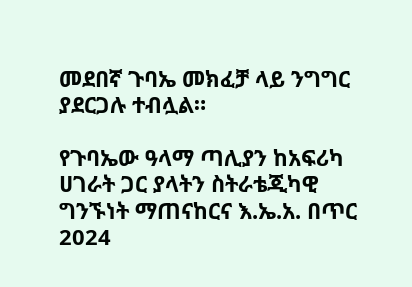መደበኛ ጉባኤ መክፈቻ ላይ ንግግር ያደርጋሉ ተብሏል።

የጉባኤው ዓላማ ጣሊያን ከአፍሪካ ሀገራት ጋር ያላትን ስትራቴጂካዊ ግንኙነት ማጠናከርና እ.ኤ.አ. በጥር 2024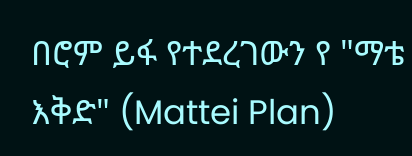በሮም ይፋ የተደረገውን የ "ማቴ እቅድ" (Mattei Plan)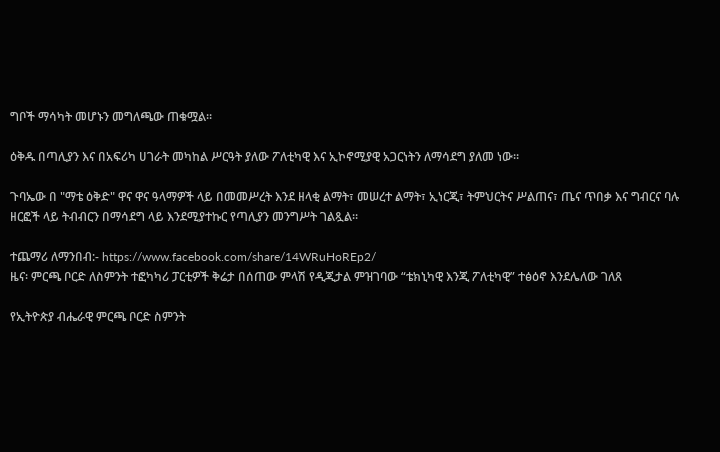ግቦች ማሳካት መሆኑን መግለጫው ጠቁሟል።

ዕቅዱ በጣሊያን እና በአፍሪካ ሀገራት መካከል ሥርዓት ያለው ፖለቲካዊ እና ኢኮኖሚያዊ አጋርነትን ለማሳደግ ያለመ ነው።

ጉባኤው በ "ማቴ ዕቅድ" ዋና ዋና ዓላማዎች ላይ በመመሥረት እንደ ዘላቂ ልማት፣ መሠረተ ልማት፣ ኢነርጂ፣ ትምህርትና ሥልጠና፣ ጤና ጥበቃ እና ግብርና ባሉ ዘርፎች ላይ ትብብርን በማሳደግ ላይ እንደሚያተኩር የጣሊያን መንግሥት ገልጿል።

ተጨማሪ ለማንበብ:- https://www.facebook.com/share/14WRuHoREp2/
ዜና፡ ምርጫ ቦርድ ለስምንት ተፎካካሪ ፓርቲዎች ቅሬታ በሰጠው ምላሽ የዲጂታል ምዝገባው “ቴክኒካዊ እንጂ ፖለቲካዊ” ተፅዕኖ እንደሌለው ገለጸ

የኢትዮጵያ ብሔራዊ ምርጫ ቦርድ ስምንት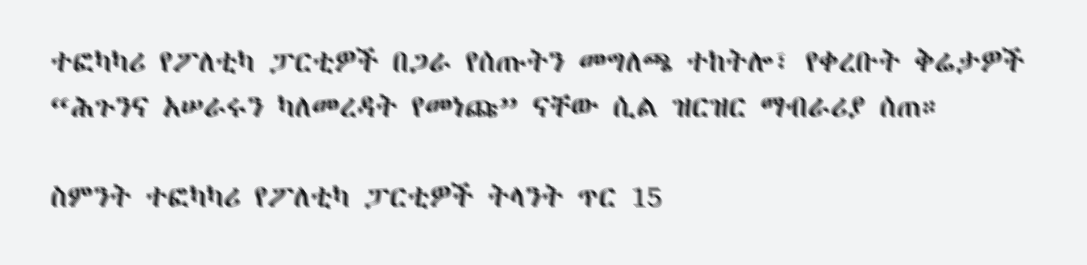ተፎካካሪ የፖለቲካ ፓርቲዎች በጋራ የሰጡትን መግለጫ ተከትሎ፣ የቀረቡት ቅሬታዎች “ሕጉንና አሠራሩን ካለመረዳት የመነጩ” ናቸው ሲል ዝርዝር ማብራሪያ ሰጠ።

ስምንት ተፎካካሪ የፖለቲካ ፓርቲዎች ትላንት ጥር 15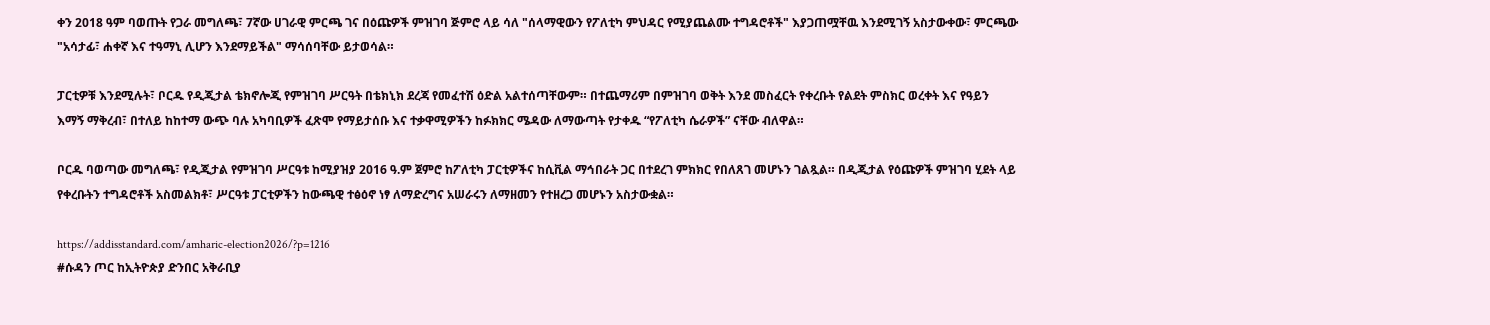ቀን 2018 ዓም ባወጡት የጋራ መግለጫ፣ 7ኛው ሀገራዊ ምርጫ ገና በዕጩዎች ምዝገባ ጅምሮ ላይ ሳለ "ሰላማዊውን የፖለቲካ ምህዳር የሚያጨልሙ ተግዳሮቶች" እያጋጠሟቸዉ እንደሚገኝ አስታውቀው፣ ምርጫው "አሳታፊ፣ ሐቀኛ እና ተዓማኒ ሊሆን እንደማይችል" ማሳሰባቸው ይታወሳል።

ፓርቲዎቹ እንደሚሉት፣ ቦርዱ የዲጂታል ቴክኖሎጂ የምዝገባ ሥርዓት በቴክኒክ ደረጃ የመፈተሽ ዕድል አልተሰጣቸውም። በተጨማሪም በምዝገባ ወቅት እንደ መስፈርት የቀረቡት የልደት ምስክር ወረቀት እና የዓይን እማኝ ማቅረብ፣ በተለይ ከከተማ ውጭ ባሉ አካባቢዎች ፈጽሞ የማይታሰቡ እና ተቃዋሚዎችን ከፉክክር ሜዳው ለማውጣት የታቀዱ “የፖለቲካ ሴራዎች” ናቸው ብለዋል።

ቦርዱ ባወጣው መግለጫ፣ የዲጂታል የምዝገባ ሥርዓቱ ከሚያዝያ 2016 ዓ.ም ጀምሮ ከፖለቲካ ፓርቲዎችና ከሲቪል ማኅበራት ጋር በተደረገ ምክክር የበለጸገ መሆኑን ገልጿል። በዲጂታል የዕጩዎች ምዝገባ ሂደት ላይ የቀረቡትን ተግዳሮቶች አስመልክቶ፣ ሥርዓቱ ፓርቲዎችን ከውጫዊ ተፅዕኖ ነፃ ለማድረግና አሠራሩን ለማዘመን የተዘረጋ መሆኑን አስታውቋል።

https://addisstandard.com/amharic-election2026/?p=1216
#ሱዳን ጦር ከኢትዮጵያ ድንበር አቅራቢያ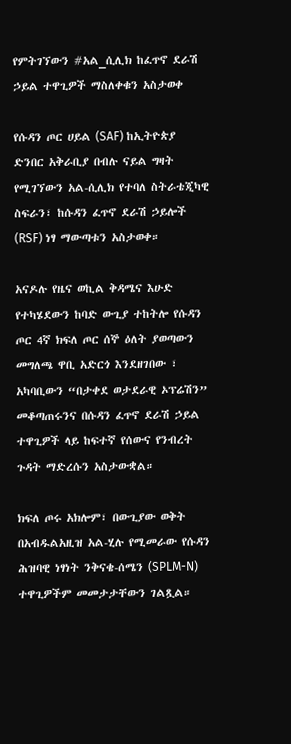የምትገኘውን #አል_ሲሊክ ከፈጥኖ ደራሽ ኃይል ተዋጊዎች ማስለቀቁን አስታወቀ

የሱዳን ጦር ሀይል (SAF) ከኢትዮጵያ ድንበር አቅራቢያ በብሉ ናይል ግዛት የሚገኘውን አል-ሲሊክ የተባለ ስትራቴጂካዊ ስፍራን፣ ከሱዳን ፈጥኖ ደራሽ ኃይሎች (RSF) ነፃ ማውጣቱን አስታወቀ።

አናዶሉ የዜና ወኪል ቅዳሜና እሁድ የተካሄደውን ከባድ ውጊያ ተከትሎ የሱዳን ጦር 4ኛ ክፍለ ጦር ሰኞ ዕለት ያወጣውን መግለጫ ዋቢ አድርጎ እንደዘገበው ፣ አካባቢውን “በታቀደ ወታደራዊ ኦፕሬሽን” መቆጣጠሩንና በሱዳን ፈጥኖ ደራሽ ኃይል ተዋጊዎች ላይ ከፍተኛ የሰውና የንብረት ጉዳት ማድረሱን አስታውቋል።

ክፍለ ጦሩ አክሎም፣ በውጊያው ወቅት በአብዱልአዚዝ አል-ሂሉ የሚመራው የሱዳን ሕዝባዊ ነፃነት ንቅናቄ-ሰሜን (SPLM-N) ተዋጊዎችም መመታታቸውን ገልጿል።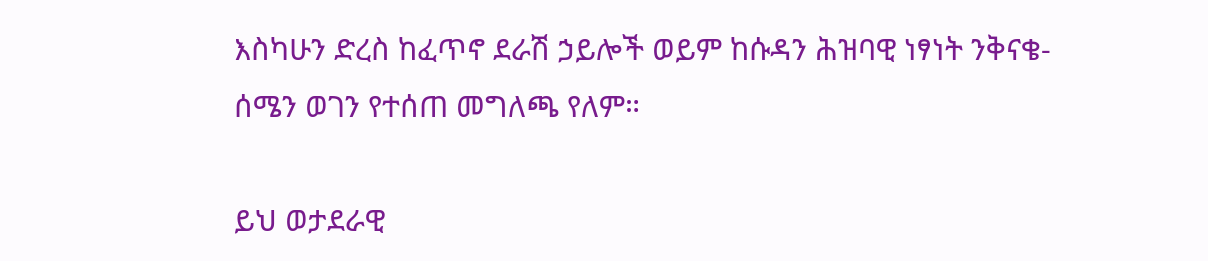እስካሁን ድረስ ከፈጥኖ ደራሽ ኃይሎች ወይም ከሱዳን ሕዝባዊ ነፃነት ንቅናቄ-ሰሜን ወገን የተሰጠ መግለጫ የለም።

ይህ ወታደራዊ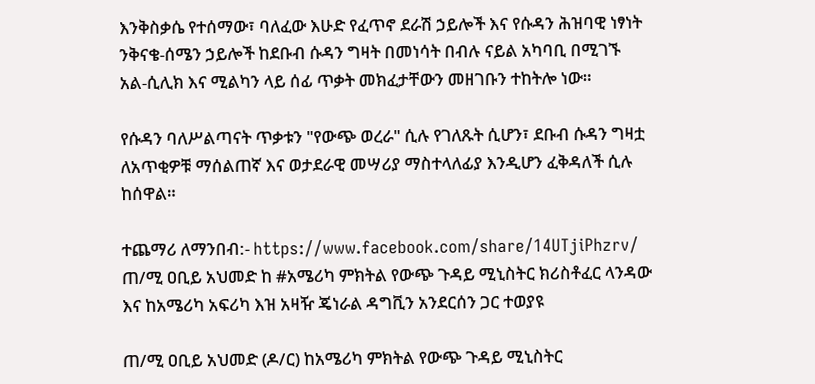እንቅስቃሴ የተሰማው፣ ባለፈው እሁድ የፈጥኖ ደራሽ ኃይሎች እና የሱዳን ሕዝባዊ ነፃነት ንቅናቄ-ሰሜን ኃይሎች ከደቡብ ሱዳን ግዛት በመነሳት በብሉ ናይል አካባቢ በሚገኙ አል-ሲሊክ እና ሚልካን ላይ ሰፊ ጥቃት መክፈታቸውን መዘገቡን ተከትሎ ነው።

የሱዳን ባለሥልጣናት ጥቃቱን "የውጭ ወረራ" ሲሉ የገለጹት ሲሆን፣ ደቡብ ሱዳን ግዛቷ ለአጥቂዎቹ ማሰልጠኛ እና ወታደራዊ መሣሪያ ማስተላለፊያ እንዲሆን ፈቅዳለች ሲሉ ከሰዋል።

ተጨማሪ ለማንበብ:- https://www.facebook.com/share/14UTjiPhzrv/
ጠ/ሚ ዐቢይ አህመድ ከ #አሜሪካ ምክትል የውጭ ጉዳይ ሚኒስትር ክሪስቶፈር ላንዳው እና ከአሜሪካ አፍሪካ እዝ አዛዥ ጄነራል ዳግቪን አንደርሰን ጋር ተወያዩ

ጠ/ሚ ዐቢይ አህመድ (ዶ/ር) ከአሜሪካ ምክትል የውጭ ጉዳይ ሚኒስትር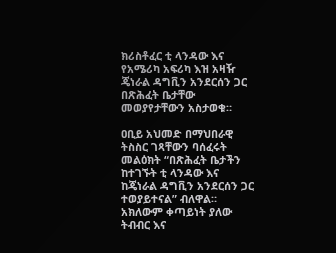ክሪስቶፈር ቲ ላንዳው እና የአሜሪካ አፍሪካ እዝ አዛዥ ጄነራል ዳግቪን አንደርሰን ጋር በጽሕፈት ቤታቸው መወያየታቸውን አስታወቁ።

ዐቢይ አህመድ በማህበራዊ ትስስር ገጻቸውን ባሰፈሩት መልዕክት “በጽሕፈት ቤታችን ከተገኙት ቲ ላንዳው እና ከጄነራል ዳግቪን አንደርሰን ጋር ተወያይተናል” ብለዋል። አክለውም ቀጣይነት ያለው ትብብር እና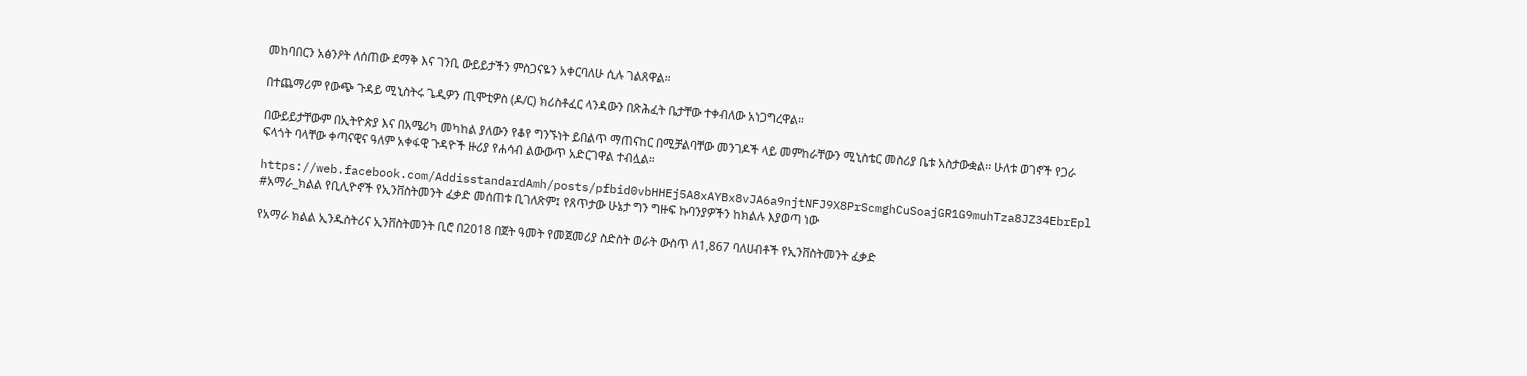መከባበርን አፅንዖት ለሰጠው ደማቅ እና ገንቢ ውይይታችን ምስጋናዬን አቀርባለሁ ሲሉ ገልጸዋል።

በተጨማሪም የውጭ ጉዳይ ሚኒስትሩ ጌዲዎን ጢሞቲዎስ (ዶ/ር) ክሪስቶፈር ላንዳውን በጽሕፈት ቤታቸው ተቀብለው አነጋግረዋል።

በውይይታቸውም በኢትዮጵያ እና በአሜሪካ መካከል ያለውን የቆየ ግንኙነት ይበልጥ ማጠናከር በሚቻልባቸው መንገዶች ላይ መምከራቸውን ሚኒስቴር መስሪያ ቤቱ አስታውቋል፡፡ ሁለቱ ወገኖች የጋራ ፍላጎት ባላቸው ቀጣናዊና ዓለም አቀፋዊ ጉዳዮች ዙሪያ የሐሳብ ልውውጥ አድርገዋል ተብሏል።

https://web.facebook.com/AddisstandardAmh/posts/pfbid0vbHHEj5A8xAYBx8vJA6a9njtNFJ9X8PrScmghCuSoajGR1G9muhTza8JZ34EbrEpl
#አማራ_ክልል የቢሊዮኖች የኢንቨስትመንት ፈቃድ መሰጠቱ ቢገለጽም፤ የጸጥታው ሁኔታ ግን ግዙፍ ኩባንያዎችን ከክልሉ እያወጣ ነው

የአማራ ክልል ኢንዱስትሪና ኢንቨስትመንት ቢሮ በ2018 በጀት ዓመት የመጀመሪያ ስድስት ወራት ውስጥ ለ1,867 ባለሀብቶች የኢንቨስትመንት ፈቃድ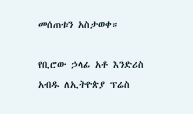መሰጠቱን አስታወቀ።

የቢሮው ኃላፊ አቶ እንድሪስ አብዱ ለኢትዮጵያ ፕሬስ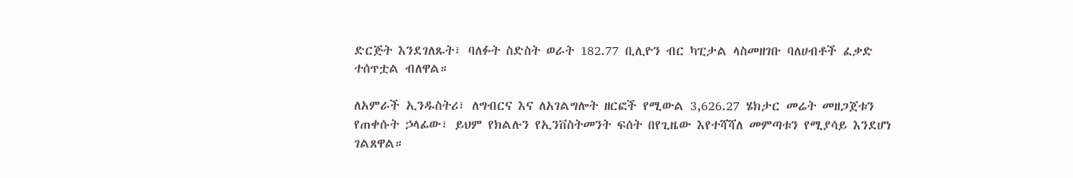ድርጅት እንደገለጹት፣ ባለፉት ስድስት ወራት 182.77 ቢሊዮን ብር ካፒታል ላስመዘገቡ ባለሀብቶች ፈቃድ ተሰጥቷል ብለዋል።

ለአምራች ኢንዱስትሪ፣ ለግብርና እና ለአገልግሎት ዘርፎች የሚውል 3,626.27 ሄክታር መሬት መዘጋጀቱን የጠቀሱት ኃላፊው፣ ይህም የክልሉን የኢንቨስትመንት ፍሰት በየጊዜው እየተሻሻለ መምጣቱን የሚያሳይ እንደሆነ ገልጸዋል።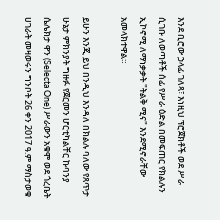እንደ ቢሮው ኃላፊ ገለጻ፣ እነዚህ ፕሮጀክቶች ወደ ሥራ ሲገቡ ለወጣቶች ሰፊ የሥራ ዕድል በመፍጠር የክልሉን ኢኮኖሚ ለማነቃቃት "ትልቅ ሚና" እንደሚኖራቸው አመላክተዋል።

ይሁን እንጂ ይህ በንዲህ እንዳለ በክልሉ ባለው የጸጥታ ሁኔታ ምክንያት ግዙፉ የጀርመን ሆርቲካልቸር ኩባንያ ሴሌክታ ዋን (Selecta One) ሥራውን አቁሞ ወደ ጎረቤት ሀገራት መዛወሩን ግንቦት 26 ቀን 2017 ዓ.ም ማስታወቁ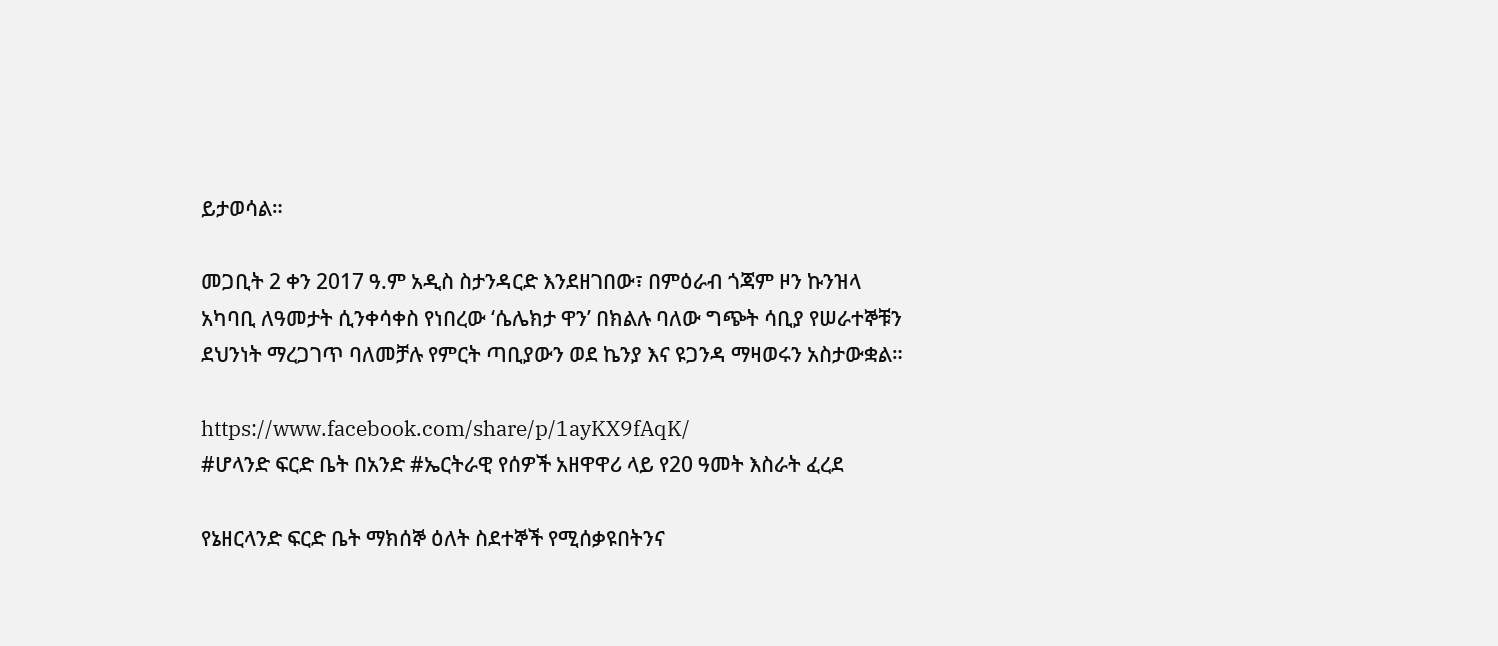ይታወሳል።

መጋቢት 2 ቀን 2017 ዓ.ም አዲስ ስታንዳርድ እንደዘገበው፣ በምዕራብ ጎጃም ዞን ኩንዝላ አካባቢ ለዓመታት ሲንቀሳቀስ የነበረው ‘ሴሌክታ ዋን’ በክልሉ ባለው ግጭት ሳቢያ የሠራተኞቹን ደህንነት ማረጋገጥ ባለመቻሉ የምርት ጣቢያውን ወደ ኬንያ እና ዩጋንዳ ማዛወሩን አስታውቋል።

https://www.facebook.com/share/p/1ayKX9fAqK/
#ሆላንድ ፍርድ ቤት በአንድ #ኤርትራዊ የሰዎች አዘዋዋሪ ላይ የ20 ዓመት እስራት ፈረደ

የኔዘርላንድ ፍርድ ቤት ማክሰኞ ዕለት ስደተኞች የሚሰቃዩበትንና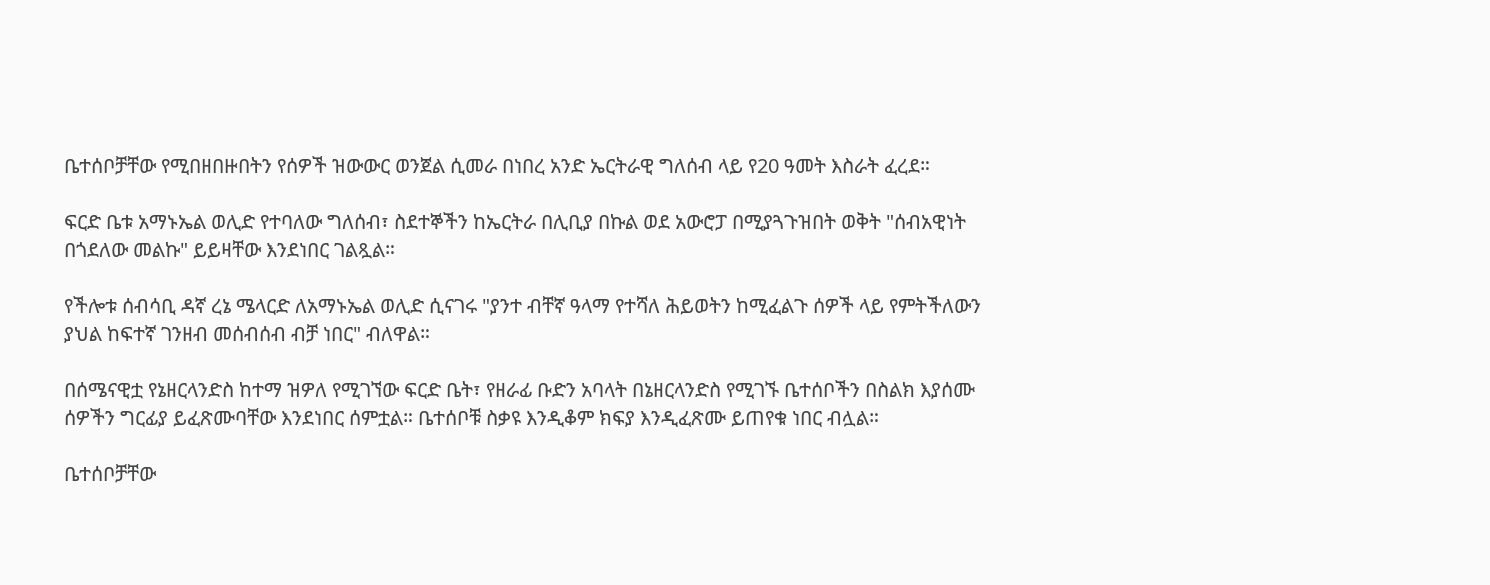ቤተሰቦቻቸው የሚበዘበዙበትን የሰዎች ዝውውር ወንጀል ሲመራ በነበረ አንድ ኤርትራዊ ግለሰብ ላይ የ20 ዓመት እስራት ፈረደ።

ፍርድ ቤቱ አማኑኤል ወሊድ የተባለው ግለሰብ፣ ስደተኞችን ከኤርትራ በሊቢያ በኩል ወደ አውሮፓ በሚያጓጉዝበት ወቅት "ሰብአዊነት በጎደለው መልኩ" ይይዛቸው እንደነበር ገልጿል።

የችሎቱ ሰብሳቢ ዳኛ ረኔ ሜላርድ ለአማኑኤል ወሊድ ሲናገሩ "ያንተ ብቸኛ ዓላማ የተሻለ ሕይወትን ከሚፈልጉ ሰዎች ላይ የምትችለውን ያህል ከፍተኛ ገንዘብ መሰብሰብ ብቻ ነበር" ብለዋል።

በሰሜናዊቷ የኔዘርላንድስ ከተማ ዝዎለ የሚገኘው ፍርድ ቤት፣ የዘራፊ ቡድን አባላት በኔዘርላንድስ የሚገኙ ቤተሰቦችን በስልክ እያሰሙ ሰዎችን ግርፊያ ይፈጽሙባቸው እንደነበር ሰምቷል። ቤተሰቦቹ ስቃዩ እንዲቆም ክፍያ እንዲፈጽሙ ይጠየቁ ነበር ብሏል።

ቤተሰቦቻቸው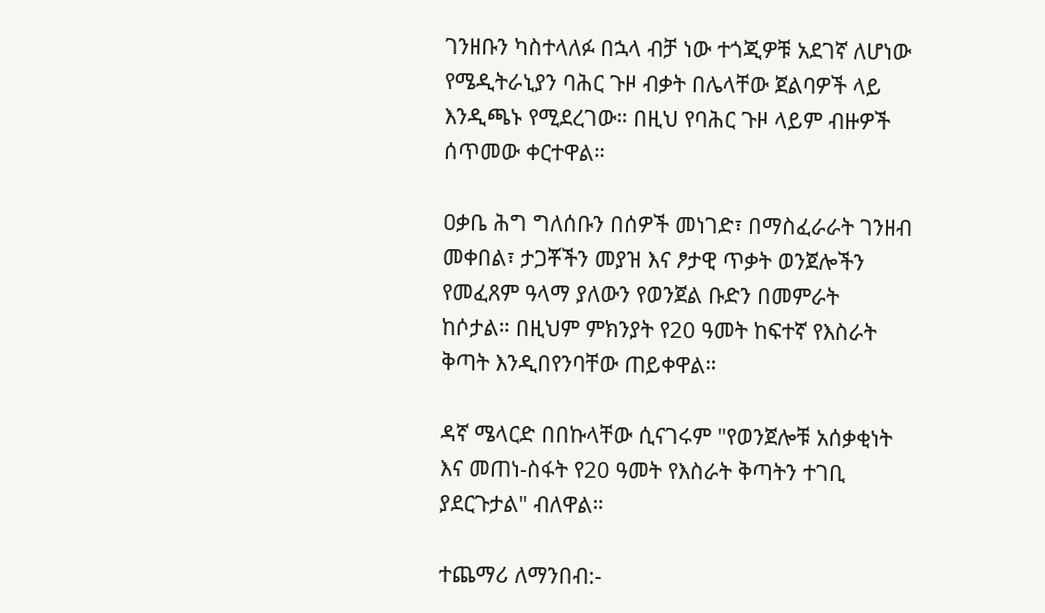ገንዘቡን ካስተላለፉ በኋላ ብቻ ነው ተጎጂዎቹ አደገኛ ለሆነው የሜዲትራኒያን ባሕር ጉዞ ብቃት በሌላቸው ጀልባዎች ላይ እንዲጫኑ የሚደረገው። በዚህ የባሕር ጉዞ ላይም ብዙዎች ሰጥመው ቀርተዋል።

ዐቃቤ ሕግ ግለሰቡን በሰዎች መነገድ፣ በማስፈራራት ገንዘብ መቀበል፣ ታጋቾችን መያዝ እና ፆታዊ ጥቃት ወንጀሎችን የመፈጸም ዓላማ ያለውን የወንጀል ቡድን በመምራት ከሶታል። በዚህም ምክንያት የ20 ዓመት ከፍተኛ የእስራት ቅጣት እንዲበየንባቸው ጠይቀዋል።

ዳኛ ሜላርድ በበኩላቸው ሲናገሩም "የወንጀሎቹ አሰቃቂነት እና መጠነ-ስፋት የ20 ዓመት የእስራት ቅጣትን ተገቢ ያደርጉታል" ብለዋል።

ተጨማሪ ለማንበብ:-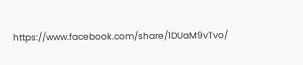https://www.facebook.com/share/1DUaM9vTvo/